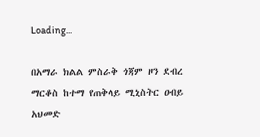Loading...

በአማራ ክልል ምስራቅ ጎጃም ዞን ደብረ ማርቆስ ከተማ የጠቅላይ ሚኒስትር ዐብይ አህመድ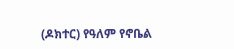(ዶክተር) የዓለም የኖቤል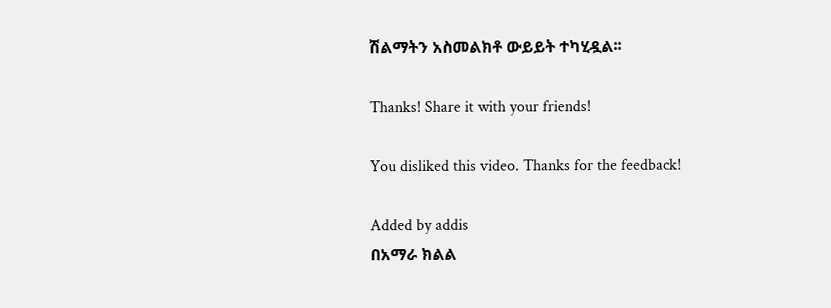ሽልማትን አስመልክቶ ውይይት ተካሂዷል፡፡

Thanks! Share it with your friends!

You disliked this video. Thanks for the feedback!

Added by addis
በአማራ ክልል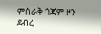ምስራቅ ጎጃም ዞን ደብረ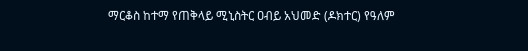ማርቆስ ከተማ የጠቅላይ ሚኒስትር ዐብይ አህመድ (ዶክተር) የዓለም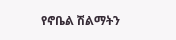የኖቤል ሽልማትን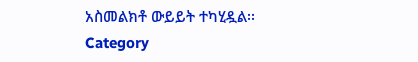አስመልክቶ ውይይት ተካሂዷል፡፡
Category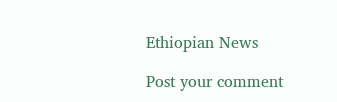Ethiopian News

Post your comment